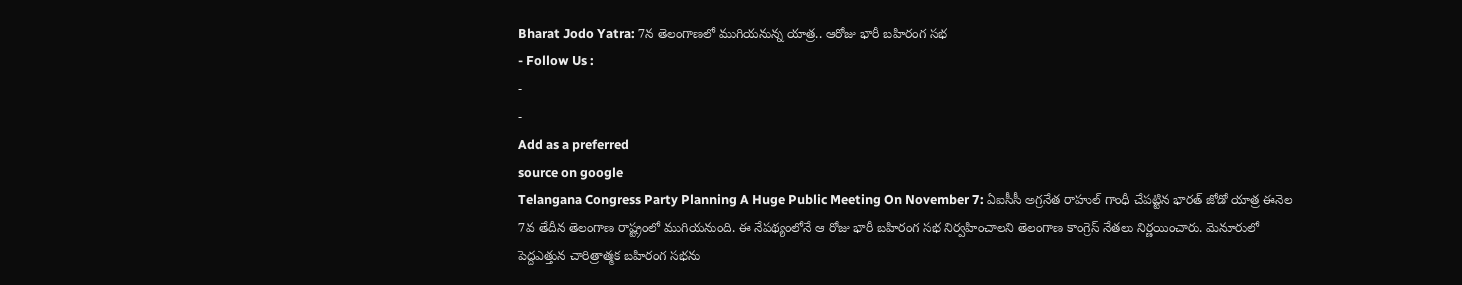Bharat Jodo Yatra: 7న తెలంగాణలో ముగియనున్న యాత్ర.. ఆరోజు భారీ బహిరంగ సభ
- Follow Us :
-
-
Add as a preferred
source on google
Telangana Congress Party Planning A Huge Public Meeting On November 7: ఏఐసీసీ అగ్రనేత రాహుల్ గాంధీ చేపట్టిన భారత్ జోడో యాత్ర ఈనెల 7వ తేదీన తెలంగాణ రాష్ట్రంలో ముగియనుంది. ఈ నేపథ్యంలోనే ఆ రోజు భారీ బహిరంగ సభ నిర్వహించాలని తెలంగాణ కాంగ్రెస్ నేతలు నిర్ణయించారు. మెనూరులో పెద్దఎత్తున చారిత్రాత్మక బహిరంగ సభను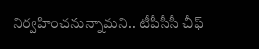నిర్వహించనున్నామని.. టీపీసీసీ చీఫ్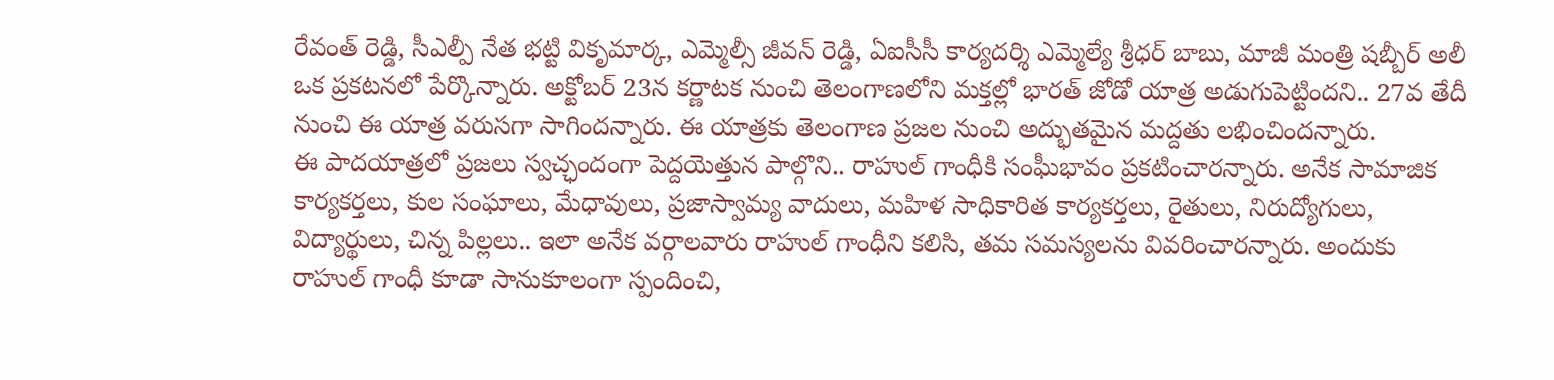రేవంత్ రెడ్డి, సీఎల్పీ నేత భట్టి వికృమార్క, ఎమ్మెల్సీ జీవన్ రెడ్డి, ఏఐసీసీ కార్యదర్శి ఎమ్మెల్యే శ్రీధర్ బాబు, మాజీ మంత్రి షబ్బీర్ అలీ ఒక ప్రకటనలో పేర్కొన్నారు. అక్టోబర్ 23న కర్ణాటక నుంచి తెలంగాణలోని మక్తల్లో భారత్ జోడో యాత్ర అడుగుపెట్టిందని.. 27వ తేదీ నుంచి ఈ యాత్ర వరుసగా సాగిందన్నారు. ఈ యాత్రకు తెలంగాణ ప్రజల నుంచి అద్భుతమైన మద్దతు లభించిందన్నారు.
ఈ పాదయాత్రలో ప్రజలు స్వచ్ఛందంగా పెద్దయెత్తున పాల్గొని.. రాహుల్ గాంధీకి సంఘీభావం ప్రకటించారన్నారు. అనేక సామాజిక కార్యకర్తలు, కుల సంఘాలు, మేధావులు, ప్రజాస్వామ్య వాదులు, మహిళ సాధికారిత కార్యకర్తలు, రైతులు, నిరుద్యోగులు, విద్యార్థులు, చిన్న పిల్లలు.. ఇలా అనేక వర్గాలవారు రాహుల్ గాంధీని కలిసి, తమ సమస్యలను వివరించారన్నారు. అందుకు రాహుల్ గాంధీ కూడా సానుకూలంగా స్పందించి,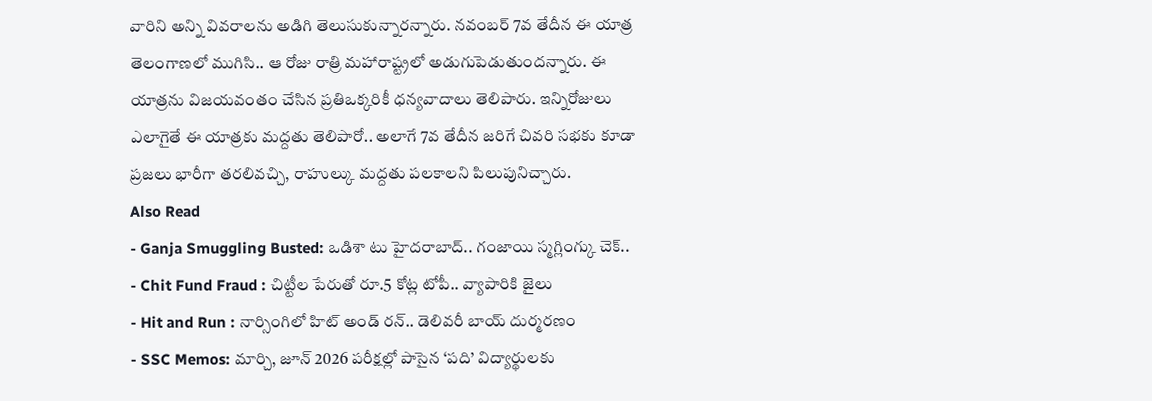వారిని అన్ని వివరాలను అడిగి తెలుసుకున్నారన్నారు. నవంబర్ 7వ తేదీన ఈ యాత్ర తెలంగాణలో ముగిసి.. ఆ రోజు రాత్రి మహారాష్ట్రలో అడుగుపెడుతుందన్నారు. ఈ యాత్రను విజయవంతం చేసిన ప్రతిఒక్కరికీ ధన్యవాదాలు తెలిపారు. ఇన్నిరోజులు ఎలాగైతే ఈ యాత్రకు మద్దతు తెలిపారో.. అలాగే 7వ తేదీన జరిగే చివరి సభకు కూడా ప్రజలు భారీగా తరలివచ్చి, రాహుల్కు మద్దతు పలకాలని పిలుపునిచ్చారు.
Also Read
- Ganja Smuggling Busted: ఒడిశా టు హైదరాబాద్.. గంజాయి స్మగ్లింగ్కు చెక్..
- Chit Fund Fraud : చిట్టీల పేరుతో రూ.5 కోట్ల టోపీ.. వ్యాపారికి జైలు
- Hit and Run : నార్సింగిలో హిట్ అండ్ రన్.. డెలివరీ బాయ్ దుర్మరణం
- SSC Memos: మార్చి, జూన్ 2026 పరీక్షల్లో పాసైన ‘పది’ విద్యార్థులకు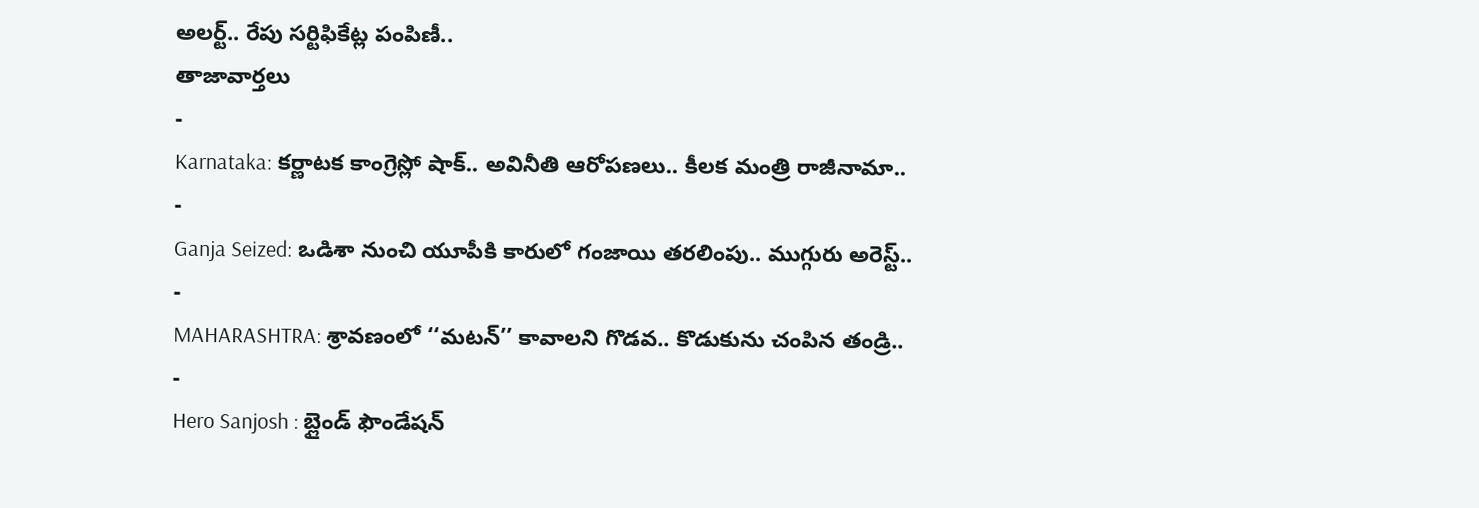అలర్ట్.. రేపు సర్టిఫికేట్ల పంపిణీ..
తాజావార్తలు
-
Karnataka: కర్ణాటక కాంగ్రెస్లో షాక్.. అవినీతి ఆరోపణలు.. కీలక మంత్రి రాజీనామా..
-
Ganja Seized: ఒడిశా నుంచి యూపీకి కారులో గంజాయి తరలింపు.. ముగ్గురు అరెస్ట్..
-
MAHARASHTRA: శ్రావణంలో ‘‘మటన్’’ కావాలని గొడవ.. కొడుకును చంపిన తండ్రి..
-
Hero Sanjosh : బ్లైండ్ ఫౌండేషన్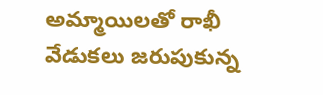అమ్మాయిలతో రాఖీ వేడుకలు జరుపుకున్న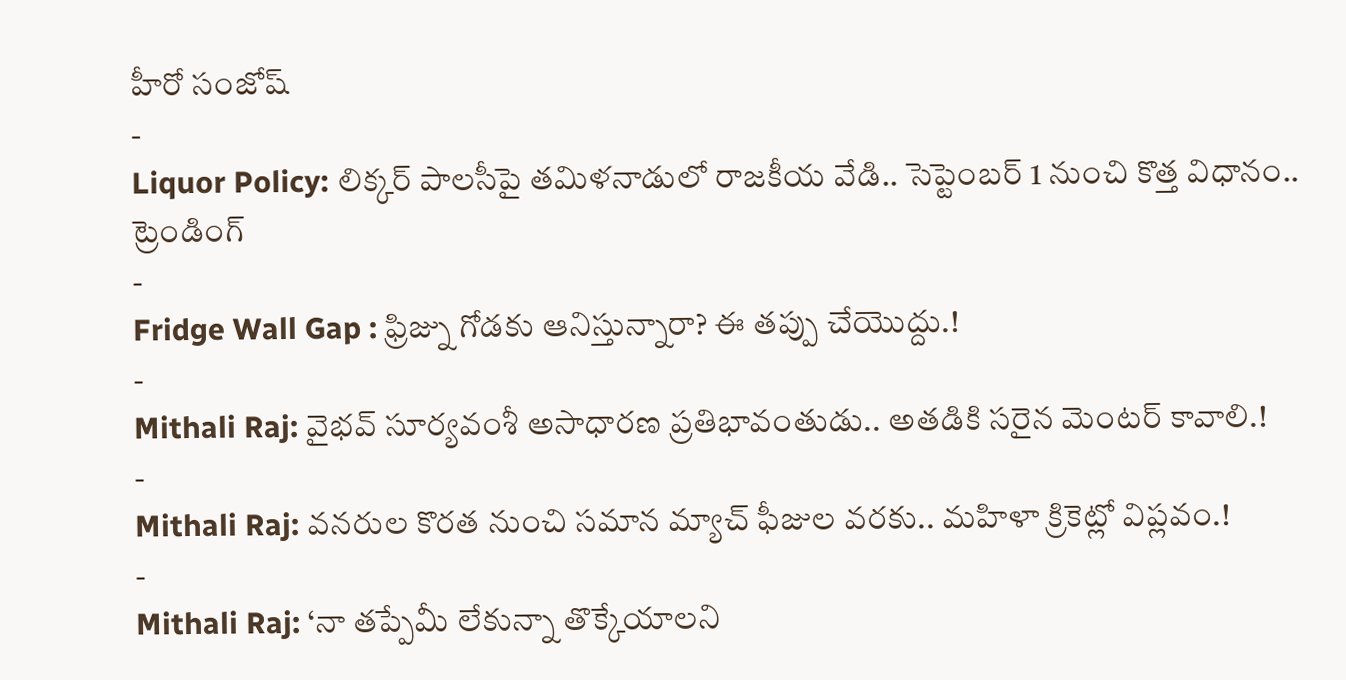హీరో సంజోష్
-
Liquor Policy: లిక్కర్ పాలసీపై తమిళనాడులో రాజకీయ వేడి.. సెప్టెంబర్ 1 నుంచి కొత్త విధానం..
ట్రెండింగ్
-
Fridge Wall Gap : ఫ్రిజ్ను గోడకు ఆనిస్తున్నారా? ఈ తప్పు చేయొద్దు.!
-
Mithali Raj: వైభవ్ సూర్యవంశీ అసాధారణ ప్రతిభావంతుడు.. అతడికి సరైన మెంటర్ కావాలి.!
-
Mithali Raj: వనరుల కొరత నుంచి సమాన మ్యాచ్ ఫీజుల వరకు.. మహిళా క్రికెట్లో విప్లవం.!
-
Mithali Raj: ‘నా తప్పేమీ లేకున్నా తొక్కేయాలని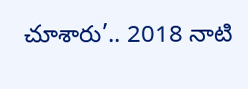చూశారు’.. 2018 నాటి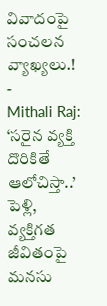వివాదంపై సంచలన వ్యాఖ్యలు.!
-
Mithali Raj: ‘సరైన వ్యక్తి దొరికితే ఆలోచిస్తా..’ పెళ్లి, వ్యక్తిగత జీవితంపై మనసు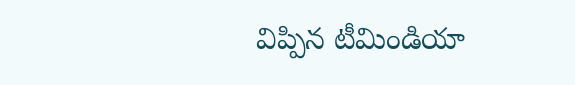విప్పిన టీమిండియా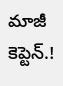మాజీ కెప్టెన్.!